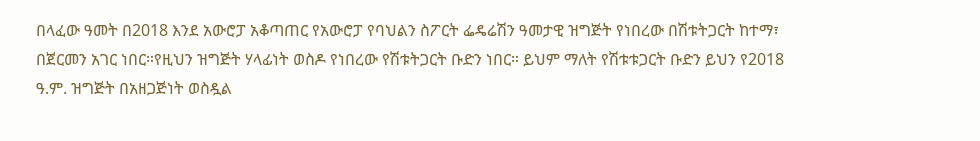በላፈው ዓመት በ2018 እንደ አውሮፓ አቆጣጠር የአውሮፓ የባህልን ስፖርት ፌዴሬሽን ዓመታዊ ዝግጅት የነበረው በሽቱትጋርት ከተማ፣ በጀርመን አገር ነበር።የዚህን ዝግጅት ሃላፊነት ወስዶ የነበረው የሽቱትጋርት ቡድን ነበር። ይህም ማለት የሽቱቱጋርት ቡድን ይህን የ2018 ዓ.ም. ዝግጅት በአዘጋጅነት ወስዷል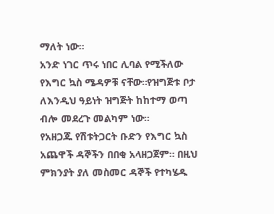ማለት ነው።
አንድ ነገር ጥሩ ነበር ሊባል የሚችለው የእግር ኳስ ሜዳዎቹ ናቸው።የዝግጅቱ ቦታ ለእንዲህ ዓይነት ዝግጅት ከከተማ ወጣ ብሎ መደረጉ መልካም ነው።
የአዘጋጁ የሽቱትጋርት ቡድን የእግር ኳስ አጨዋች ዳኞችን በበቂ አላዘጋጀም። በዚህ ምክንያት ያለ መስመር ዳኞች የተካሄዱ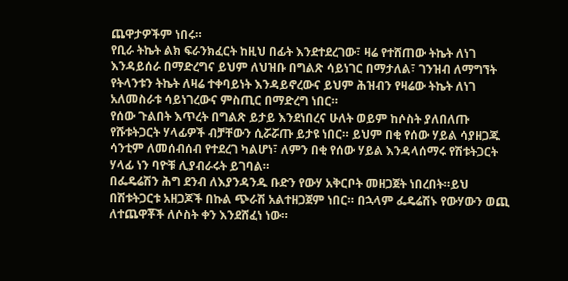ጨዋታዎችም ነበሩ።
የቢራ ትኬት ልክ ፍራንክፈርት ከዚህ በፊት እንደተደረገው፣ ዛሬ የተሸጠው ትኬት ለነገ እንዳይሰራ በማድረግና ይህም ለህዝቡ በግልጽ ሳይነገር በማታለል፣ ገንዝብ ለማግኘት የትላንቱን ትኬት ለዛሬ ተቀባይነት እንዳይኖረውና ይህም ሕዝብን የዛሬው ትኬት ለነገ አለመስራቱ ሳይነገረውና ምስጢር በማድረግ ነበር።
የሰው ጉልበት እጥረት በግልጽ ይታይ እንደነበረና ሁለት ወይም ከሶስት ያለበለጡ የሹቱትጋርት ሃላፊዎች ብቻቸውን ሲሯሯጡ ይታዩ ነበር። ይህም በቂ የሰው ሃይል ሳያዘጋጁ ሳንቲም ለመሰብሰብ የተደረገ ካልሆነ፣ ለምን በቂ የሰው ሃይል እንዳላሰማሩ የሽቱትጋርት ሃላፊ ነን ባዮቹ ሊያብራሩት ይገባል።
በፌዴሬሽን ሕግ ደንብ ለእያንዳንዱ ቡድን የውሃ አቅርቦት መዘጋጀት ነበረበት።ይህ በሽቱትጋርቱ አዘጋጆች በኩል ጭራሽ አልተዘጋጀም ነበር። በኋላም ፌዴሬሽኑ የውሃውን ወጪ ለተጨዋቾች ለሶስት ቀን እንደሸፈነ ነው።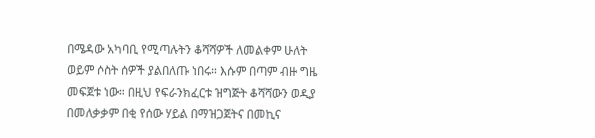በሜዳው አካባቢ የሚጣሉትን ቆሻሻዎች ለመልቀም ሁለት ወይም ሶስት ሰዎች ያልበለጡ ነበሩ። እሱም በጣም ብዙ ግዜ መፍጀቱ ነው። በዚህ የፍራንክፈርቱ ዝግጅት ቆሻሻውን ወዲያ በመለቃቃም በቂ የሰው ሃይል በማዝጋጀትና በመኪና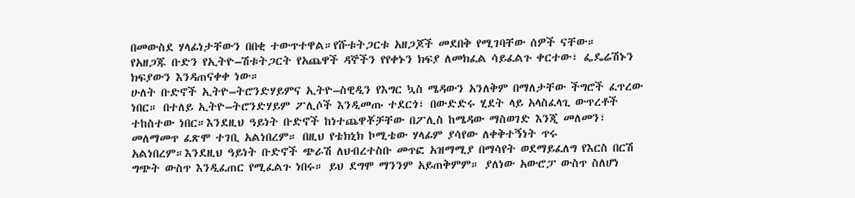በመውስደ ሃላፊነታቸውን በበቂ ተውጥተዋል።የሹቱትጋርቱ አዘጋጆች መደበቅ የሚገባቸው ሰዎች ናቸው።
የአዘጋጁ ቡድን የኢትዮ–ሽቱትጋርት የአጨዋች ዳኞችን የየቀኑን ክፍያ ለመክፈል ሳይፈልጉ ቀርተው፣ ፌዴሬሽኑን ክፍያውን እንዳጠናቀቀ ነው።
ሁለት ቡድኖች ኢትዮ–ትሮንድሃይምና ኢትዮ–ስዊዲን የእግር ኳስ ሜዳውን አንለቅም በማለታቸው ችግሮች ፈጥረው ነበር። በተለይ ኢትዮ–ትሮንድሃይም ፖሊሶች እንዲመጡ ተደርጎ፣ በውድድሩ ሂደት ላይ አላስፈላጊ ውጥረቶች ተከስተው ነበር።እንደዚህ ዓይነት ቡድኖች ከነተጨዋቾቻቸው በፖሊስ ከሜዳው ማስወገድ እንጂ መለመን፣ መለማመጥ ፈጽሞ ተገቢ አልነበረም። በዚህ የቴክኒክ ኮሚቴው ሃላፊም ያሳየው ለቀቅተኝነት ጥሩ አልነበረም።እንደዚህ ዓይነት ቡድኖች ጭራሽ ለህብረተስቡ መጥፎ አዝማሚያ በማሳየት ወደማይፈለግ የእርስ በርሽ ግጭት ውስጥ እንዲፈጠር የሚፈልጉ ነበሩ። ይህ ደግሞ ማንንም አይጠቅምም። ያለነው አውሮፓ ውስጥ ስለሆነ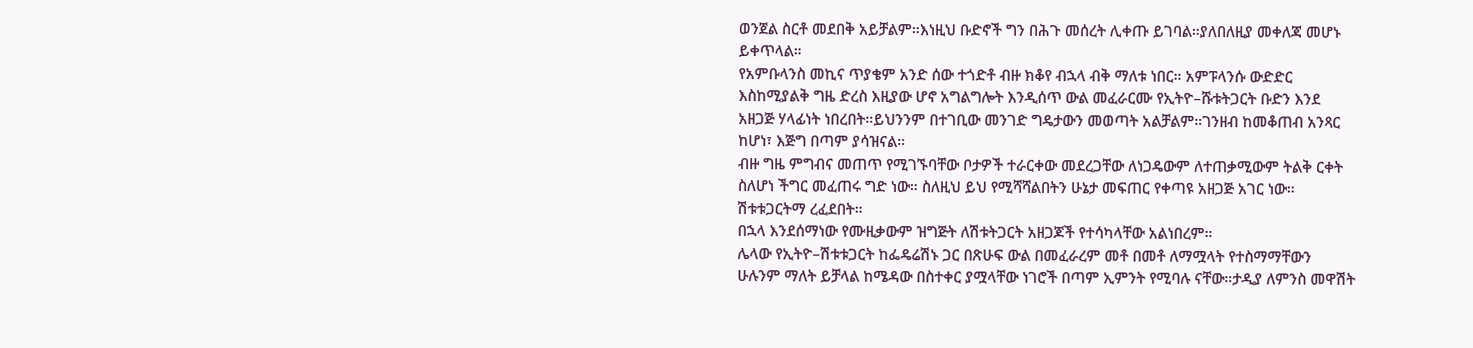ወንጀል ስርቶ መደበቅ አይቻልም።እነዚህ ቡድኖች ግን በሕጉ መሰረት ሊቀጡ ይገባል።ያለበለዚያ መቀለጃ መሆኑ ይቀጥላል።
የአምቡላንስ መኪና ጥያቄም አንድ ሰው ተጎድቶ ብዙ ክቆየ ብኋላ ብቅ ማለቱ ነበር። አምፑላንሱ ውድድር እስከሚያልቅ ግዜ ድረስ እዚያው ሆኖ አግልግሎት እንዲሰጥ ውል መፈራርሙ የኢትዮ–ሹቱትጋርት ቡድን እንደ አዘጋጅ ሃላፊነት ነበረበት።ይህንንም በተገቢው መንገድ ግዴታውን መወጣት አልቻልም።ገንዘብ ከመቆጠብ አንጻር ከሆነ፣ እጅግ በጣም ያሳዝናል።
ብዙ ግዜ ምግብና መጠጥ የሚገኙባቸው ቦታዎች ተራርቀው መደረጋቸው ለነጋዴውም ለተጠቃሚውም ትልቅ ርቀት ስለሆነ ችግር መፈጠሩ ግድ ነው። ስለዚህ ይህ የሚሻሻልበትን ሁኔታ መፍጠር የቀጣዩ አዘጋጅ አገር ነው። ሽቱቱጋርትማ ረፈደበት።
በኋላ እንደሰማነው የሙዚቃውም ዝግጅት ለሽቱትጋርት አዘጋጆች የተሳካላቸው አልነበረም።
ሌላው የኢትዮ–ሽቱቱጋርት ከፌዴሬሽኑ ጋር በጽሁፍ ውል በመፈራረም መቶ በመቶ ለማሟላት የተስማማቸውን ሁሉንም ማለት ይቻላል ከሜዳው በስተቀር ያሟላቸው ነገሮች በጣም ኢምንት የሚባሉ ናቸው።ታዲያ ለምንስ መዋሽት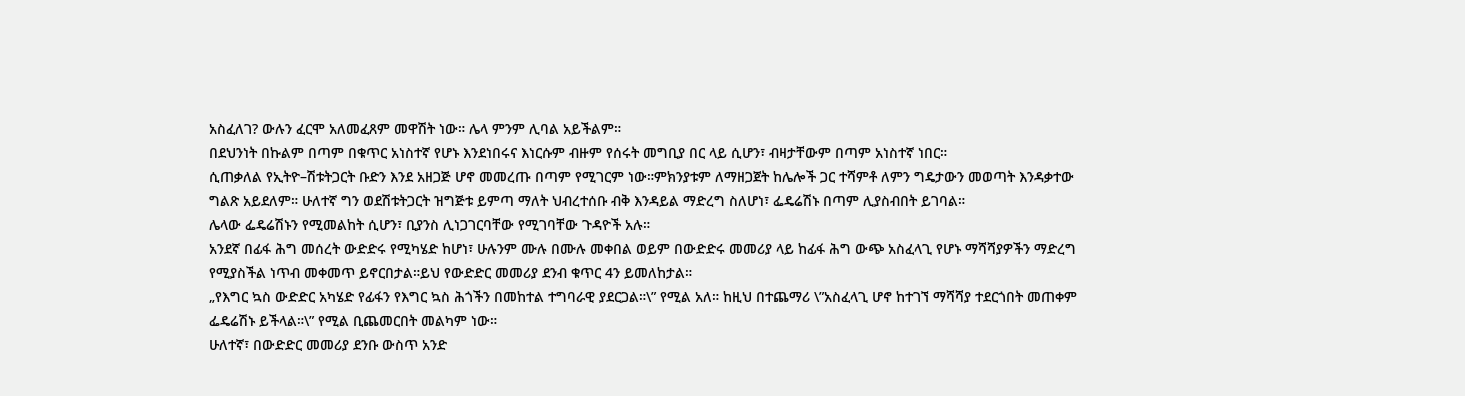አስፈለገ? ውሉን ፈርሞ አለመፈጸም መዋሽት ነው። ሌላ ምንም ሊባል አይችልም።
በደህንነት በኩልም በጣም በቁጥር አነስተኛ የሆኑ እንደነበሩና እነርሱም ብዙም የሰሩት መግቢያ በር ላይ ሲሆን፣ ብዛታቸውም በጣም አነስተኛ ነበር።
ሲጠቃለል የኢትዮ–ሽቱትጋርት ቡድን እንደ አዘጋጅ ሆኖ መመረጡ በጣም የሚገርም ነው።ምክንያቱም ለማዘጋጀት ከሌሎች ጋር ተሻምቶ ለምን ግዴታውን መወጣት እንዳቃተው ግልጽ አይደለም። ሁለተኛ ግን ወደሽቱትጋርት ዝግጅቱ ይምጣ ማለት ህብረተሰቡ ብቅ እንዳይል ማድረግ ስለሆነ፣ ፌዴሬሽኑ በጣም ሊያስብበት ይገባል።
ሌላው ፌዴሬሽኑን የሚመልከት ሲሆን፣ ቢያንስ ሊነጋገርባቸው የሚገባቸው ጉዳዮች አሉ።
አንደኛ በፊፋ ሕግ መሰረት ውድድሩ የሚካሄድ ከሆነ፣ ሁሉንም ሙሉ በሙሉ መቀበል ወይም በውድድሩ መመሪያ ላይ ከፊፋ ሕግ ውጭ አስፈላጊ የሆኑ ማሻሻያዎችን ማድረግ የሚያስችል ነጥብ መቀመጥ ይኖርበታል።ይህ የውድድር መመሪያ ደንብ ቁጥር 4ን ይመለከታል።
„የእግር ኳስ ውድድር አካሄድ የፊፋን የእግር ኳስ ሕጎችን በመከተል ተግባራዊ ያደርጋል።\” የሚል አለ። ከዚህ በተጨማሪ \”አስፈላጊ ሆኖ ከተገኘ ማሻሻያ ተደርጎበት መጠቀም ፌዴሬሽኑ ይችላል።\” የሚል ቢጨመርበት መልካም ነው።
ሁለተኛ፣ በውድድር መመሪያ ደንቡ ውስጥ አንድ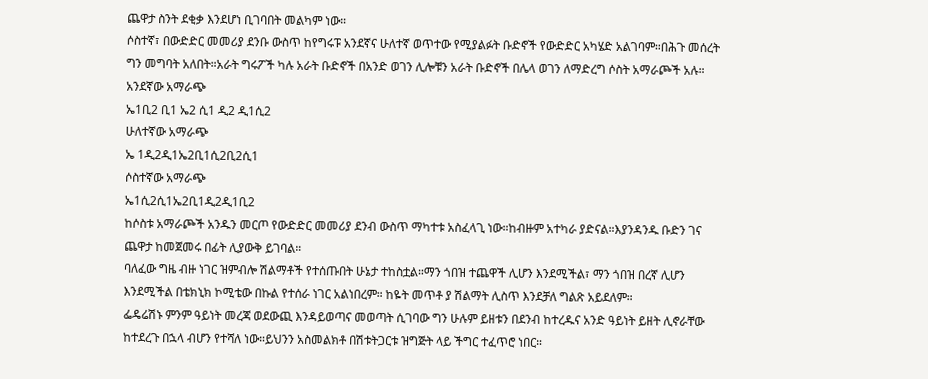ጨዋታ ስንት ደቂቃ እንደሆነ ቢገባበት መልካም ነው።
ሶስተኛ፣ በውድድር መመሪያ ደንቡ ውስጥ ከየግሩፑ አንደኛና ሁለተኛ ወጥተው የሚያልፉት ቡድኖች የውድድር አካሄድ አልገባም።በሕጉ መሰረት ግን መግባት አለበት።አራት ግሩፖች ካሉ አራት ቡድኖች በአንድ ወገን ሊሎቹን አራት ቡድኖች በሌላ ወገን ለማድረግ ሶስት አማራጮች አሉ።
አንደኛው አማራጭ
ኤ1ቢ2 ቢ1 ኤ2 ሲ1 ዲ2 ዲ1ሲ2
ሁለተኛው አማራጭ
ኤ 1ዲ2ዲ1ኤ2ቢ1ሲ2ቢ2ሲ1
ሶስተኛው አማራጭ
ኤ1ሲ2ሲ1ኤ2ቢ1ዲ2ዲ1ቢ2
ከሶስቱ አማራጮች አንዱን መርጦ የውድድር መመሪያ ደንብ ውስጥ ማካተቱ አስፈላጊ ነው።ከብዙም አተካራ ያድናል።እያንዳንዱ ቡድን ገና ጨዋታ ከመጀመሩ በፊት ሊያውቅ ይገባል።
ባለፈው ግዜ ብዙ ነገር ዝምብሎ ሽልማቶች የተሰጡበት ሁኔታ ተከስቷል።ማን ጎበዝ ተጨዋች ሊሆን እንደሚችል፣ ማን ጎበዝ በረኛ ሊሆን እንደሚችል በቴክኒክ ኮሚቴው በኩል የተሰራ ነገር አልነበረም። ከዬት መጥቶ ያ ሽልማት ሊስጥ እንደቻለ ግልጽ አይደለም።
ፌዴሬሽኑ ምንም ዓይነት መረጃ ወደውጪ እንዳይወጣና መወጣት ሲገባው ግን ሁሉም ይዘቱን በደንብ ከተረዱና አንድ ዓይነት ይዘት ሊኖራቸው ከተደረጉ በኋላ ብሆን የተሻለ ነው።ይህንን አስመልክቶ በሽቱትጋርቱ ዝግጅት ላይ ችግር ተፈጥሮ ነበር።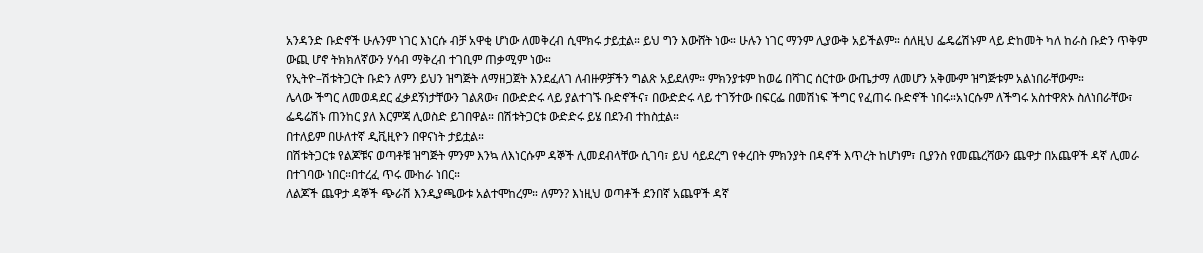አንዳንድ ቡድኖች ሁሉንም ነገር እነርሱ ብቻ አዋቂ ሆነው ለመቅረብ ሲሞክሩ ታይቷል። ይህ ግን እውሸት ነው። ሁሉን ነገር ማንም ሊያውቅ አይችልም። ሰለዚህ ፌዴሬሽኑም ላይ ድከመት ካለ ከራስ ቡድን ጥቅም ውጪ ሆኖ ትክክለኛውን ሃሳብ ማቅረብ ተገቢም ጠቃሚም ነው።
የኢትዮ–ሽቱትጋርት ቡድን ለምን ይህን ዝግጅት ለማዘጋጀት እንደፈለገ ለብዙዎቻችን ግልጽ አይደለም። ምክንያቱም ከወሬ በሻገር ሰርተው ውጤታማ ለመሆን አቅሙም ዝግጅቱም አልነበራቸውም።
ሌላው ችግር ለመወዳደር ፈቃደኝነታቸውን ገልጸው፣ በውድድሩ ላይ ያልተገኙ ቡድኖችና፣ በውድድሩ ላይ ተገኝተው በፍርፌ በመሽነፍ ችግር የፈጠሩ ቡድኖች ነበሩ።አነርሱም ለችግሩ አስተዋጽኦ ስለነበራቸው፣ ፌዴሬሽኑ ጠንከር ያለ እርምጃ ሊወስድ ይገበዋል። በሽቱትጋርቱ ውድድሩ ይሄ በደንብ ተከስቷል።
በተለይም በሁለተኛ ዲቪዚዮን በዋናነት ታይቷል።
በሽቱትጋርቱ የልጆቹና ወጣቶቹ ዝግጅት ምንም እንኳ ለእነርሱም ዳኞች ሊመደብላቸው ሲገባ፣ ይህ ሳይደረግ የቀረበት ምክንያት በዳኖች እጥረት ከሆነም፣ ቢያንስ የመጨረሻውን ጨዋታ በአጨዋች ዳኛ ሊመራ በተገባው ነበር።በተረፈ ጥሩ ሙከራ ነበር።
ለልጆች ጨዋታ ዳኞች ጭራሽ እንዲያጫውቱ አልተሞከረም። ለምን? እነዚህ ወጣቶች ደንበኛ አጨዋች ዳኛ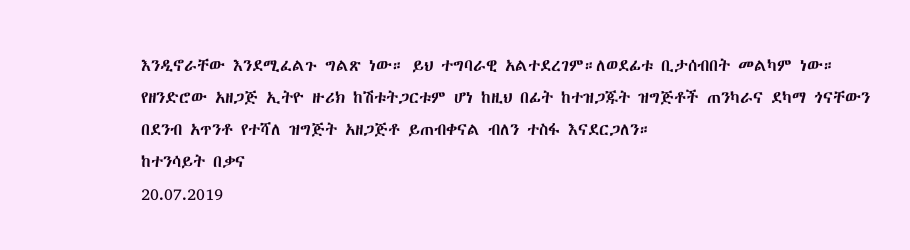እንዲኖራቸው እንደሚፈልጉ ግልጽ ነው። ይህ ተግባራዊ አልተደረገም።ለወደፊቱ ቢታሰብበት መልካም ነው።
የዘንድሮው አዘጋጅ ኢትዮ ዙሪክ ከሽቱትጋርቱም ሆነ ከዚህ በፊት ከተዝጋጁት ዝግጅቶች ጠንካራና ደካማ ጎናቸውን በደንብ አጥንቶ የተሻለ ዝግጅት አዘጋጅቶ ይጠብቀናል ብለን ተስፋ እናደርጋለን።
ከተንሳይት በቃና
20.07.2019